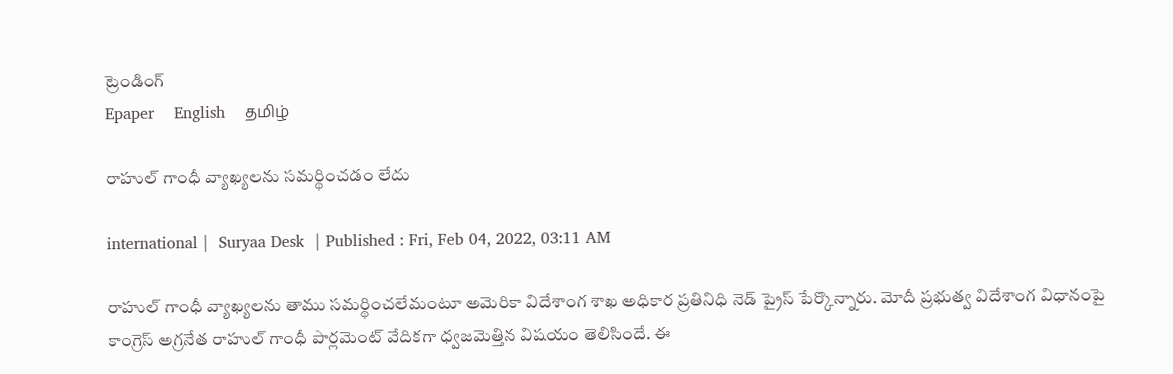ట్రెండింగ్
Epaper    English    தமிழ்

రాహుల్ గాంధీ వ్యాఖ్యలను సమర్థించడం లేదు

international |  Suryaa Desk  | Published : Fri, Feb 04, 2022, 03:11 AM

రాహుల్ గాంధీ వ్యాఖ్యలను తాము సమర్థించలేమంటూ అమెరికా విదేశాంగ శాఖ అధికార ప్రతినిధి నెడ్‌ ప్రైస్‌ పేర్కొన్నారు. మోదీ ప్రభుత్వ విదేశాంగ విధానంపై కాంగ్రెస్‌ అగ్రనేత రాహుల్‌ గాంధీ పార్లమెంట్ వేదికగా ధ్వజమెత్తిన విషయం తెలిసిందే. ఈ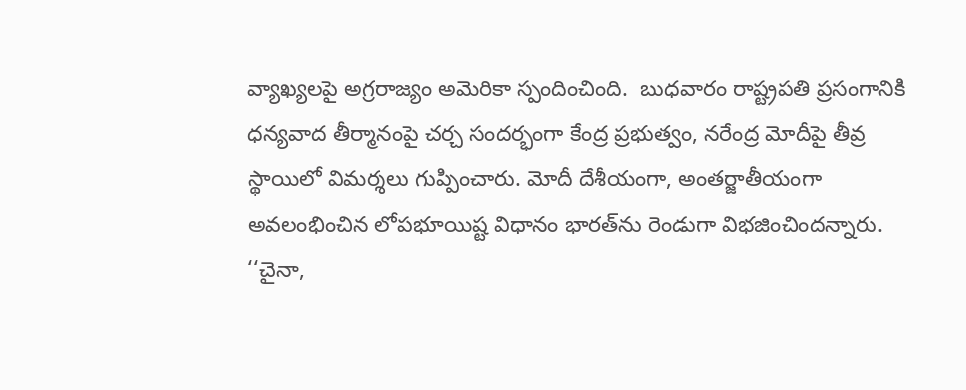వ్యాఖ్యలపై అగ్రరాజ్యం అమెరికా స్పందించింది.  బుధవారం రాష్ట్రపతి ప్రసంగానికి ధన్యవాద తీర్మానంపై చర్చ సందర్భంగా కేంద్ర ప్రభుత్వం, నరేంద్ర మోదీపై తీవ్ర స్థాయిలో విమర్శలు గుప్పించారు. మోదీ దేశీయంగా, అంతర్జాతీయంగా అవలంభించిన లోపభూయిష్ట విధానం భారత్‌ను రెండుగా విభజించిందన్నారు. ‘‘చైనా,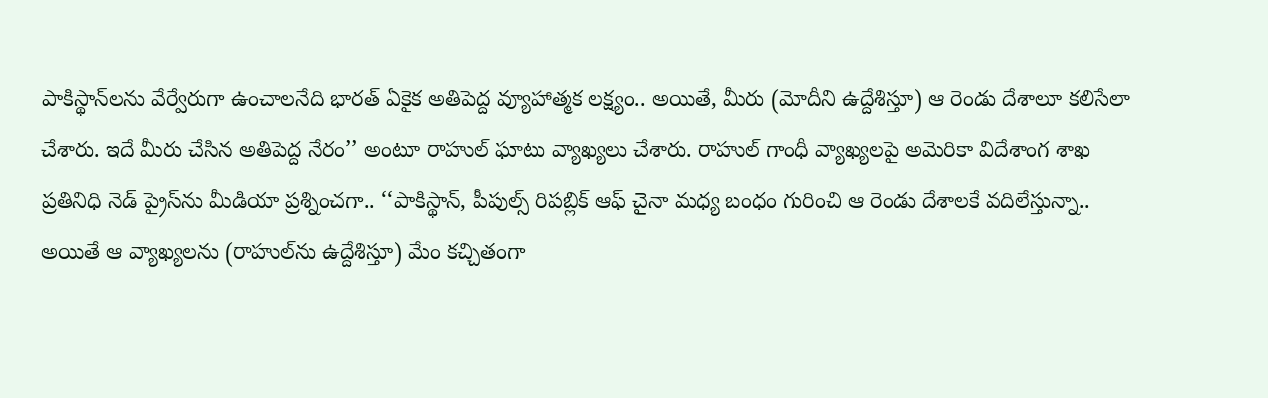పాకిస్థాన్‌‌లను వేర్వేరుగా ఉంచాలనేది భారత్‌ ఏకైక అతిపెద్ద వ్యూహాత్మక లక్ష్యం.. అయితే, మీరు (మోదీని ఉద్దేశిస్తూ) ఆ రెండు దేశాలూ కలిసేలా చేశారు. ఇదే మీరు చేసిన అతిపెద్ద నేరం’’ అంటూ రాహుల్‌ ఘాటు వ్యాఖ్యలు చేశారు. రాహుల్ గాంధీ వ్యాఖ్యలపై అమెరికా విదేశాంగ శాఖ ప్రతినిధి నెడ్‌ ప్రైస్‌ను మీడియా ప్రశ్నించగా.. ‘‘పాకిస్థాన్‌, పీపుల్స్‌ రిపబ్లిక్ ఆఫ్‌ చైనా మధ్య బంధం గురించి ఆ రెండు దేశాలకే వదిలేస్తున్నా.. అయితే ఆ వ్యాఖ్యలను (రాహుల్‌ను ఉద్దేశిస్తూ) మేం కచ్చితంగా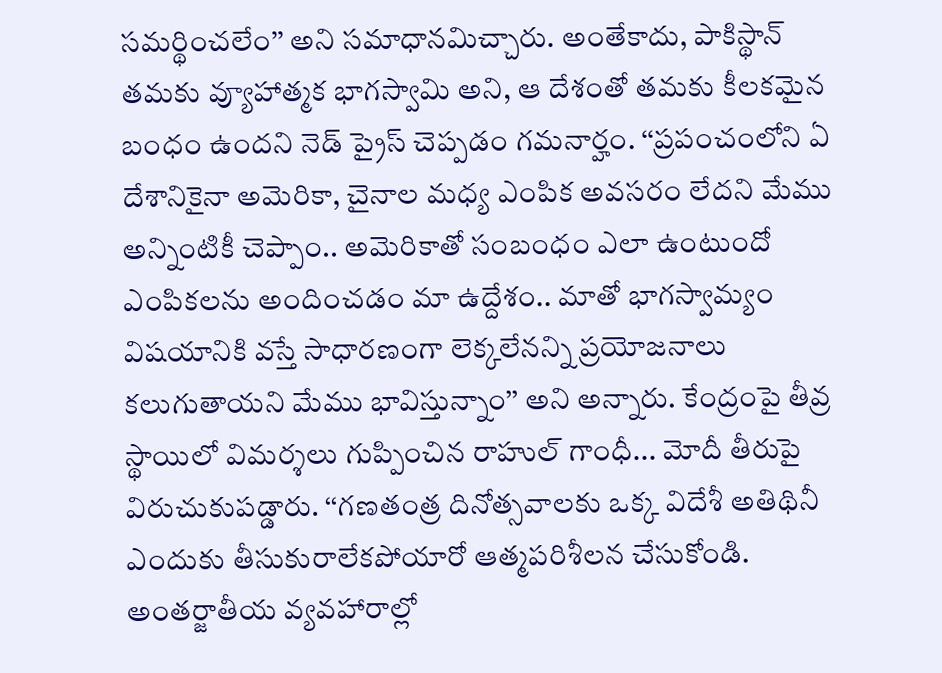సమర్థించలేం’’ అని సమాధానమిచ్చారు. అంతేకాదు, పాకిస్థాన్‌ తమకు వ్యూహాత్మక భాగస్వామి అని, ఆ దేశంతో తమకు కీలకమైన బంధం ఉందని నెడ్‌ ప్రైస్‌ చెప్పడం గమనార్హం. ‘‘ప్రపంచంలోని ఏ దేశానికైనా అమెరికా, చైనాల మధ్య ఎంపిక అవసరం లేదని మేము అన్నింటికీ చెప్పాం.. అమెరికాతో సంబంధం ఎలా ఉంటుందో ఎంపికలను అందించడం మా ఉద్దేశం.. మాతో భాగస్వామ్యం విషయానికి వస్తే సాధారణంగా లెక్కలేనన్ని ప్రయోజనాలు కలుగుతాయని మేము భావిస్తున్నాం’’ అని అన్నారు. కేంద్రంపై తీవ్ర స్థాయిలో విమర్శలు గుప్పించిన రాహుల్ గాంధీ... మోదీ తీరుపై విరుచుకుపడ్డారు. ‘‘గణతంత్ర దినోత్సవాలకు ఒక్క విదేశీ అతిథినీ ఎందుకు తీసుకురాలేకపోయారో ఆత్మపరిశీలన చేసుకోండి. అంతర్జాతీయ వ్యవహారాల్లో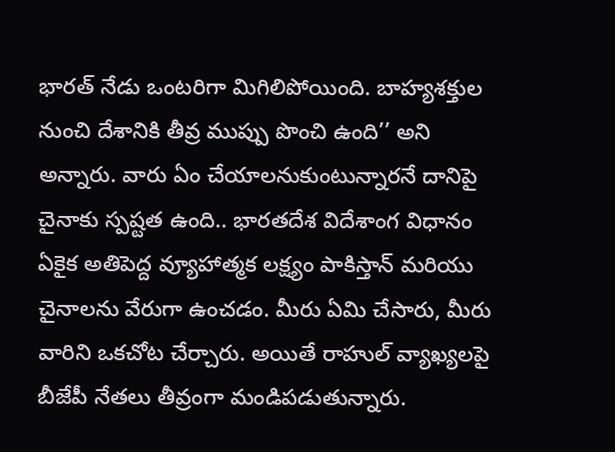భారత్‌ నేడు ఒంటరిగా మిగిలిపోయింది. బాహ్యశక్తుల నుంచి దేశానికి తీవ్ర ముప్పు పొంచి ఉంది’’ అని అన్నారు. వారు ఏం చేయాలనుకుంటున్నారనే దానిపై చైనాకు స్పష్టత ఉంది.. భారతదేశ విదేశాంగ విధానం ఏకైక అతిపెద్ద వ్యూహాత్మక లక్ష్యం పాకిస్తాన్ మరియు చైనాలను వేరుగా ఉంచడం. మీరు ఏమి చేసారు, మీరు వారిని ఒకచోట చేర్చారు. అయితే రాహుల్‌ వ్యాఖ్యలపై బీజేపీ నేతలు తీవ్రంగా మండిపడుతున్నారు.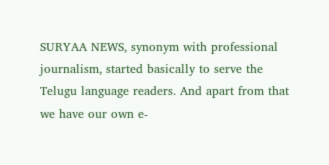SURYAA NEWS, synonym with professional journalism, started basically to serve the Telugu language readers. And apart from that we have our own e-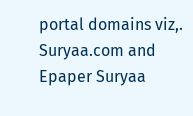portal domains viz,. Suryaa.com and Epaper Suryaa